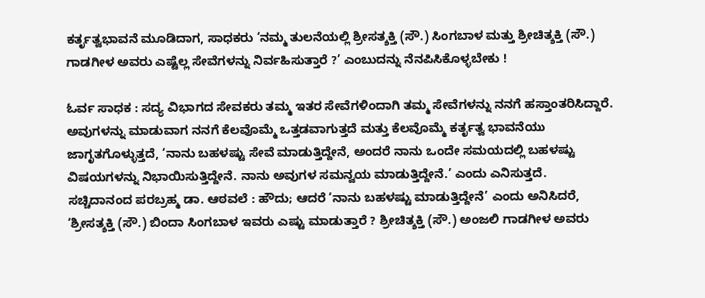ಕರ್ತೃತ್ವಭಾವನೆ ಮೂಡಿದಾಗ, ಸಾಧಕರು ‘ನಮ್ಮ ತುಲನೆಯಲ್ಲಿ ಶ್ರೀಸತ್ಶಕ್ತಿ (ಸೌ.) ಸಿಂಗಬಾಳ ಮತ್ತು ಶ್ರೀಚಿತ್ಶಕ್ತಿ (ಸೌ.) ಗಾಡಗೀಳ ಅವರು ಎಷ್ಟೆಲ್ಲ ಸೇವೆಗಳನ್ನು ನಿರ್ವಹಿಸುತ್ತಾರೆ ?’ ಎಂಬುದನ್ನು ನೆನಪಿಸಿಕೊಳ್ಳಬೇಕು !

ಓರ್ವ ಸಾಧಕ : ಸದ್ಯ ವಿಭಾಗದ ಸೇವಕರು ತಮ್ಮ ಇತರ ಸೇವೆಗಳಿಂದಾಗಿ ತಮ್ಮ ಸೇವೆಗಳನ್ನು ನನಗೆ ಹಸ್ತಾಂತರಿಸಿದ್ದಾರೆ. ಅವುಗಳನ್ನು ಮಾಡುವಾಗ ನನಗೆ ಕೆಲವೊಮ್ಮೆ ಒತ್ತಡವಾಗುತ್ತದೆ ಮತ್ತು ಕೆಲವೊಮ್ಮೆ ಕರ್ತೃತ್ವ ಭಾವನೆಯು ಜಾಗೃತಗೊಳ್ಳುತ್ತದೆ, ‘ನಾನು ಬಹಳಷ್ಟು ಸೇವೆ ಮಾಡುತ್ತಿದ್ದೇನೆ, ಅಂದರೆ ನಾನು ಒಂದೇ ಸಮಯದಲ್ಲಿ ಬಹಳಷ್ಟು ವಿಷಯಗಳನ್ನು ನಿಭಾಯಿಸುತ್ತಿದ್ದೇನೆ. ನಾನು ಅವುಗಳ ಸಮನ್ವಯ ಮಾಡುತ್ತಿದ್ದೇನೆ.’ ಎಂದು ಎನಿಸುತ್ತದೆ.
ಸಚ್ಚಿದಾನಂದ ಪರಬ್ರಹ್ಮ ಡಾ. ಆಠವಲೆ : ಹೌದು; ಆದರೆ ‘ನಾನು ಬಹಳಷ್ಟು ಮಾಡುತ್ತಿದ್ದೇನೆ’ ಎಂದು ಅನಿಸಿದರೆ, ‘ಶ್ರೀಸತ್ಶಕ್ತಿ (ಸೌ.) ಬಿಂದಾ ಸಿಂಗಬಾಳ ಇವರು ಎಷ್ಟು ಮಾಡುತ್ತಾರೆ ? ಶ್ರೀಚಿತ್ಶಕ್ತಿ (ಸೌ.) ಅಂಜಲಿ ಗಾಡಗೀಳ ಅವರು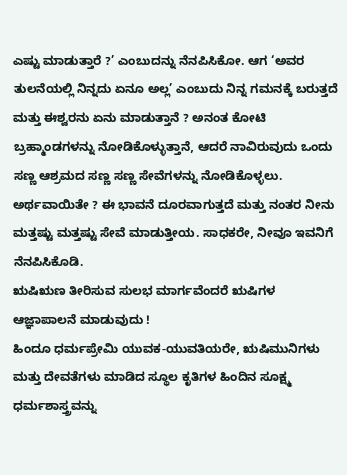ಎಷ್ಟು ಮಾಡುತ್ತಾರೆ ?’ ಎಂಬುದನ್ನು ನೆನಪಿಸಿಕೋ. ಆಗ ‘ಅವರ ತುಲನೆಯಲ್ಲಿ ನಿನ್ನದು ಏನೂ ಅಲ್ಲ’ ಎಂಬುದು ನಿನ್ನ ಗಮನಕ್ಕೆ ಬರುತ್ತದೆ ಮತ್ತು ಈಶ್ವರನು ಏನು ಮಾಡುತ್ತಾನೆ ? ಅನಂತ ಕೋಟಿ ಬ್ರಹ್ಮಾಂಡಗಳನ್ನು ನೋಡಿಕೊಳ್ಳುತ್ತಾನೆ, ಆದರೆ ನಾವಿರುವುದು ಒಂದು ಸಣ್ಣ ಆಶ್ರಮದ ಸಣ್ಣ ಸಣ್ಣ ಸೇವೆಗಳನ್ನು ನೋಡಿಕೊಳ್ಳಲು. ಅರ್ಥವಾಯಿತೇ ? ಈ ಭಾವನೆ ದೂರವಾಗುತ್ತದೆ ಮತ್ತು ನಂತರ ನೀನು ಮತ್ತಷ್ಟು ಮತ್ತಷ್ಟು ಸೇವೆ ಮಾಡುತ್ತೀಯ. ಸಾಧಕರೇ, ನೀವೂ ಇವನಿಗೆ ನೆನಪಿಸಿಕೊಡಿ.
ಋಷಿಋಣ ತೀರಿಸುವ ಸುಲಭ ಮಾರ್ಗವೆಂದರೆ ಋಷಿಗಳ ಆಜ್ಞಾಪಾಲನೆ ಮಾಡುವುದು !
ಹಿಂದೂ ಧರ್ಮಪ್ರೇಮಿ ಯುವಕ-ಯುವತಿಯರೇ, ಋಷಿಮುನಿಗಳು ಮತ್ತು ದೇವತೆಗಳು ಮಾಡಿದ ಸ್ಥೂಲ ಕೃತಿಗಳ ಹಿಂದಿನ ಸೂಕ್ಷ್ಮ ಧರ್ಮಶಾಸ್ತ್ರವನ್ನು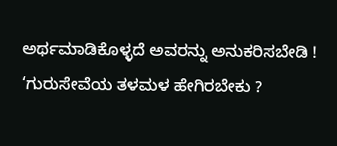ಅರ್ಥಮಾಡಿಕೊಳ್ಳದೆ ಅವರನ್ನು ಅನುಕರಿಸಬೇಡಿ !
‘ಗುರುಸೇವೆಯ ತಳಮಳ ಹೇಗಿರಬೇಕು ?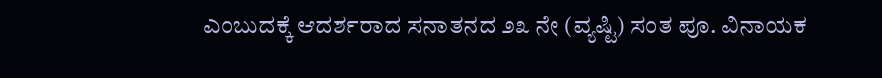ಎಂಬುದಕ್ಕೆ ಆದರ್ಶರಾದ ಸನಾತನದ ೨೩ ನೇ (ವ್ಯಷ್ಟಿ) ಸಂತ ಪೂ. ವಿನಾಯಕ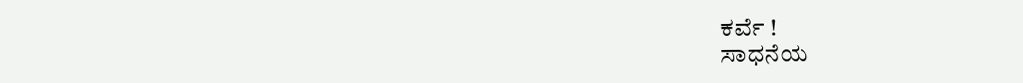ಕರ್ವೆ !
ಸಾಧನೆಯ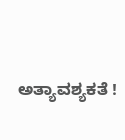ಅತ್ಯಾವಶ್ಯಕತೆ !